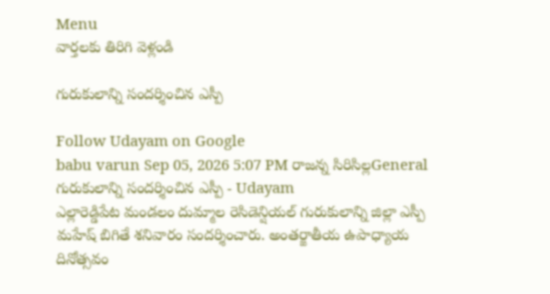Menu
వార్తలకు తిరిగి వెళ్లండి

గురుకులాన్ని సందర్శించిన ఎస్పీ

Follow Udayam on Google
babu varun Sep 05, 2026 5:07 PM రాజన్న సిరిసిల్లGeneral
గురుకులాన్ని సందర్శించిన ఎస్పీ - Udayam
ఎల్లారెడ్డిపేట మండలం దుమ్మాల రెసిడెన్షియల్ గురుకులాన్ని జిల్లా ఎస్పీ మహేష్ బిగితే శనివారం సందర్శించారు. అంతర్జాతీయ ఉపాధ్యాయ దినోత్సవం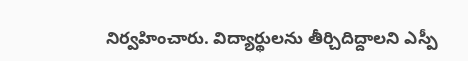నిర్వహించారు. విద్యార్థులను తీర్చిదిద్దాలని ఎస్పీ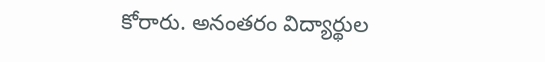కోరారు. అనంతరం విద్యార్థుల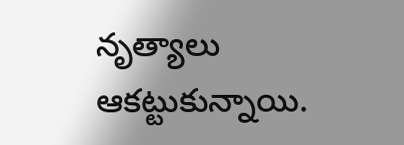నృత్యాలు ఆకట్టుకున్నాయి.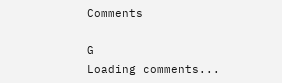Comments

G
Loading comments...